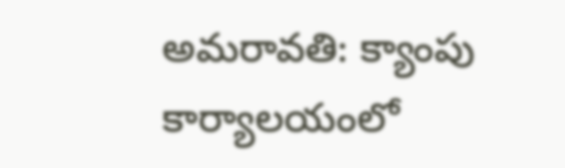అమరావతి: క్యాంపు కార్యాలయంలో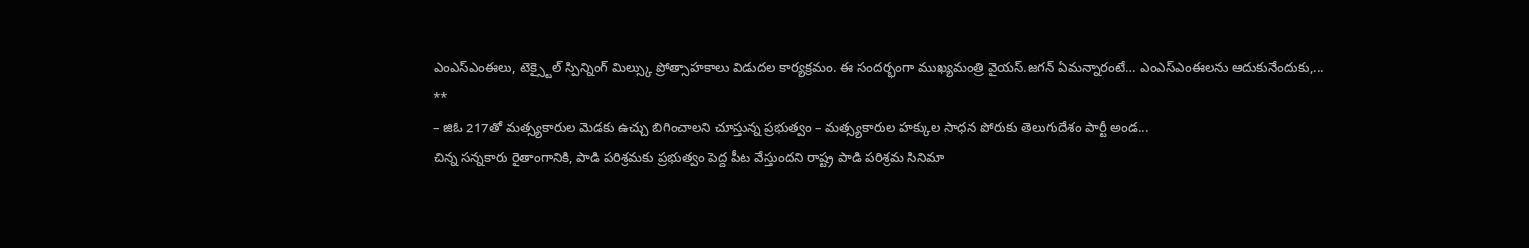ఎంఎస్ఎంఈలు, టెక్స్టైల్ స్పిన్నింగ్ మిల్స్కు ప్రోత్సాహకాలు విడుదల కార్యక్రమం. ఈ సందర్భంగా ముఖ్యమంత్రి వైయస్.జగన్ ఏమన్నారంటే… ఎంఎస్ఎంఈలను ఆదుకునేందుకు,...
**
– జిఓ 217తో మత్స్యకారుల మెడకు ఉచ్చు బిగించాలని చూస్తున్న ప్రభుత్వం – మత్స్యకారుల హక్కుల సాధన పోరుకు తెలుగుదేశం పార్టీ అండ...
చిన్న సన్నకారు రైతాంగానికి, పాడి పరిశ్రమకు ప్రభుత్వం పెద్ద పీట వేస్తుందని రాష్ట్ర పాడి పరిశ్రమ సినిమా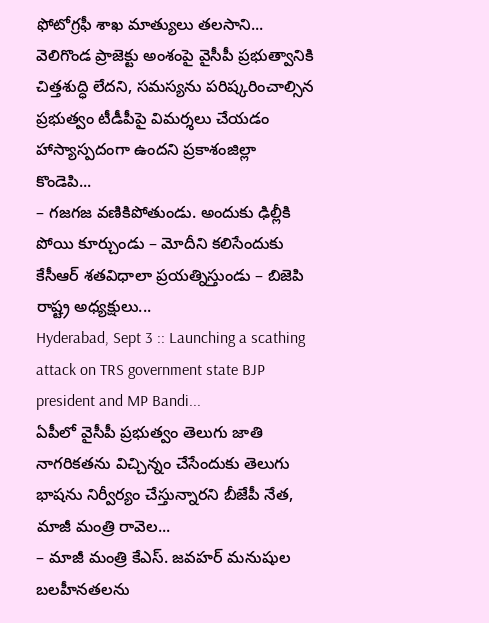ఫోటోగ్రఫీ శాఖ మాత్యులు తలసాని...
వెలిగొండ ప్రాజెక్టు అంశంపై వైసీపీ ప్రభుత్వానికి చిత్తశుద్ధి లేదని, సమస్యను పరిష్కరించాల్సిన ప్రభుత్వం టీడీపీపై విమర్శలు చేయడం హాస్యాస్పదంగా ఉందని ప్రకాశంజిల్లా కొండెపి...
– గజగజ వణికిపోతుండు. అందుకు ఢిల్లీకి పోయి కూర్చుండు – మోదీని కలిసేందుకు కేసీఆర్ శతవిధాలా ప్రయత్నిస్తుండు – బిజెపి రాష్ట్ర అధ్యక్షులు...
Hyderabad, Sept 3 :: Launching a scathing attack on TRS government state BJP president and MP Bandi...
ఏపీలో వైసీపీ ప్రభుత్వం తెలుగు జాతి నాగరికతను విచ్చిన్నం చేసేందుకు తెలుగు భాషను నిర్వీర్యం చేస్తున్నారని బీజేపీ నేత, మాజీ మంత్రి రావెల...
– మాజీ మంత్రి కేఎస్. జవహర్ మనుషుల బలహీనతలను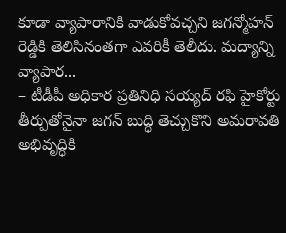కూడా వ్యాపారానికి వాడుకోవచ్చని జగన్మోహన్ రెడ్డికి తెలిసినంతగా ఎవరికీ తెలీదు. మద్యాన్ని వ్యాపార...
– టీడీపీ అధికార ప్రతినిధి సయ్యద్ రఫి హైకోర్టు తీర్పుతోనైనా జగన్ బుద్ధి తెచ్చుకొని అమరావతి అభివృద్ధికి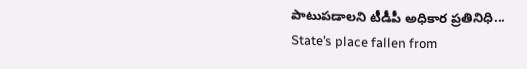పాటుపడాలని టీడీపీ అధికార ప్రతినిధి...
State’s place fallen from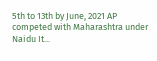5th to 13th by June, 2021 AP competed with Maharashtra under Naidu It...